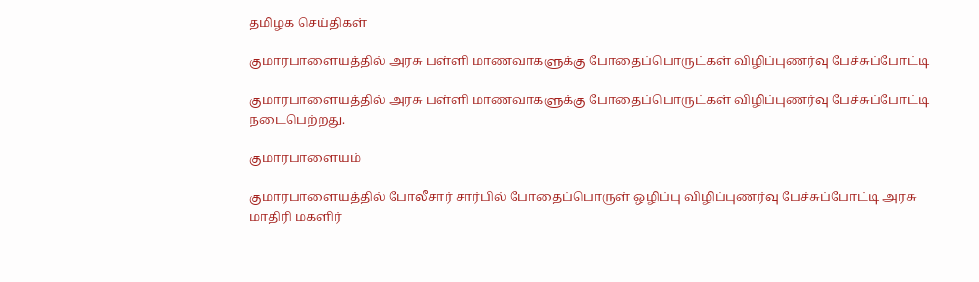தமிழக செய்திகள்

குமாரபாளையத்தில் அரசு பள்ளி மாணவாகளுக்கு போதைப்பொருட்கள் விழிப்புணர்வு பேச்சுப்போட்டி

குமாரபாளையத்தில் அரசு பள்ளி மாணவாகளுக்கு போதைப்பொருட்கள் விழிப்புணர்வு பேச்சுப்போட்டி நடைபெற்றது.

குமாரபாளையம்

குமாரபாளையத்தில் போலீசார் சார்பில் போதைப்பொருள் ஒழிப்பு விழிப்புணர்வு பேச்சுப்போட்டி அரசு மாதிரி மகளிர்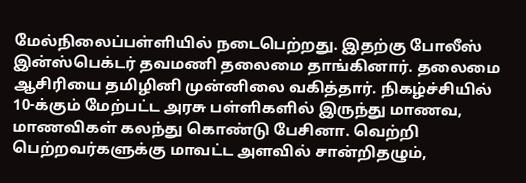மேல்நிலைப்பள்ளியில் நடைபெற்றது. இதற்கு போலீஸ் இன்ஸ்பெக்டர் தவமணி தலைமை தாங்கினார். தலைமை ஆசிரியை தமிழினி முன்னிலை வகித்தார். நிகழ்ச்சியில் 10-க்கும் மேற்பட்ட அரசு பள்ளிகளில் இருந்து மாணவ, மாணவிகள் கலந்து கொண்டு பேசினா. வெற்றி பெற்றவர்களுக்கு மாவட்ட அளவில் சான்றிதழும்,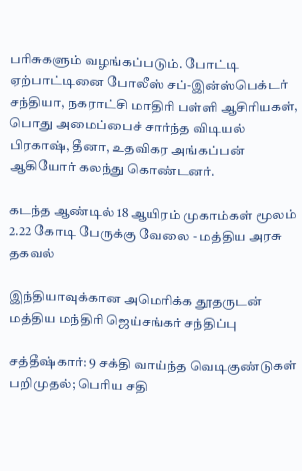பரிசுகளும் வழங்கப்படும். போட்டி ஏற்பாட்டினை போலீஸ் சப்-இன்ஸ்பெக்டர் சந்தியா, நகராட்சி மாதிரி பள்ளி ஆசிரியகள், பொது அமைப்பைச் சார்ந்த விடியல் பிரகாஷ், தீனா, உதவிகர அங்கப்பன் ஆகியோர் கலந்து கொண்டனர்.

கடந்த ஆண்டில் 18 ஆயிரம் முகாம்கள் மூலம் 2.22 கோடி பேருக்கு வேலை - மத்திய அரசு தகவல்

இந்தியாவுக்கான அமெரிக்க தூதருடன் மத்திய மந்திரி ஜெய்சங்கர் சந்திப்பு

சத்தீஷ்கார்: 9 சக்தி வாய்ந்த வெடிகுண்டுகள் பறிமுதல்; பெரிய சதி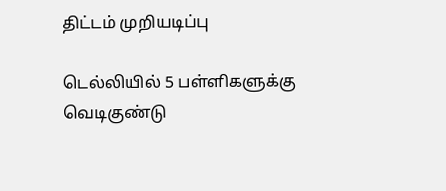திட்டம் முறியடிப்பு

டெல்லியில் 5 பள்ளிகளுக்கு வெடிகுண்டு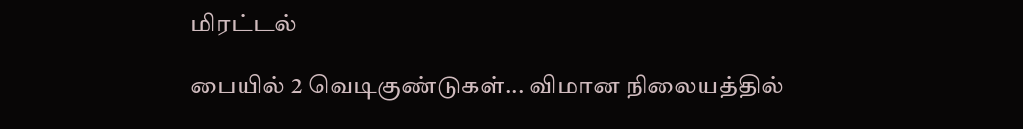மிரட்டல்

பையில் 2 வெடிகுண்டுகள்... விமான நிலையத்தில்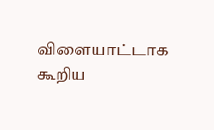விளையாட்டாக கூறிய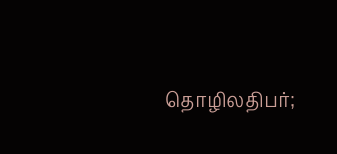தொழிலதிபர்;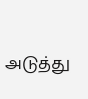அடுத்து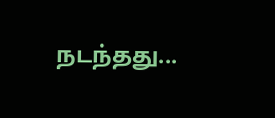நடந்தது...